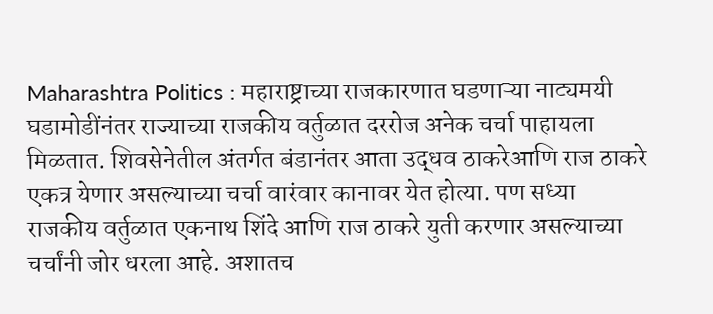Maharashtra Politics : महाराष्ट्राच्या राजकारणात घडणाऱ्या नाट्यमयी घडामोडींनंतर राज्याच्या राजकीय वर्तुळात दररोज अनेक चर्चा पाहायला मिळतात. शिवसेनेतील अंतर्गत बंडानंतर आता उद्धव ठाकरेआणि राज ठाकरे एकत्र येणार असल्याच्या चर्चा वारंवार कानावर येत होत्या. पण सध्या राजकीय वर्तुळात एकनाथ शिंदे आणि राज ठाकरे युती करणार असल्याच्या चर्चांनी जोर धरला आहे. अशातच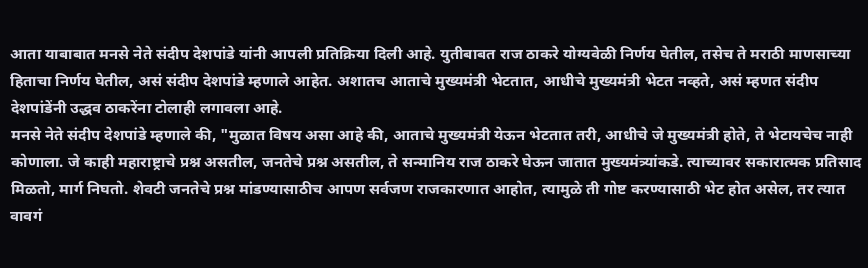आता याबाबात मनसे नेते संदीप देशपांडे यांनी आपली प्रतिक्रिया दिली आहे. युतीबाबत राज ठाकरे योग्यवेळी निर्णय घेतील, तसेच ते मराठी माणसाच्या हिताचा निर्णय घेतील, असं संदीप देशपांडे म्हणाले आहेत. अशातच आताचे मुख्यमंत्री भेटतात, आधीचे मुख्यमंत्री भेटत नव्हते, असं म्हणत संदीप देशपांडेंनी उद्धव ठाकरेंना टोलाही लगावला आहे.
मनसे नेते संदीप देशपांडे म्हणाले की, "मुळात विषय असा आहे की, आताचे मुख्यमंत्री येऊन भेटतात तरी, आधीचे जे मुख्यमंत्री होते, ते भेटायचेच नाही कोणाला. जे काही महाराष्ट्राचे प्रश्न असतील, जनतेचे प्रश्न असतील, ते सन्मानिय राज ठाकरे घेऊन जातात मुख्यमंत्र्यांकडे. त्याच्यावर सकारात्मक प्रतिसाद मिळतो, मार्ग निघतो. शेवटी जनतेचे प्रश्न मांडण्यासाठीच आपण सर्वजण राजकारणात आहोत, त्यामुळे ती गोष्ट करण्यासाठी भेट होत असेल, तर त्यात वावगं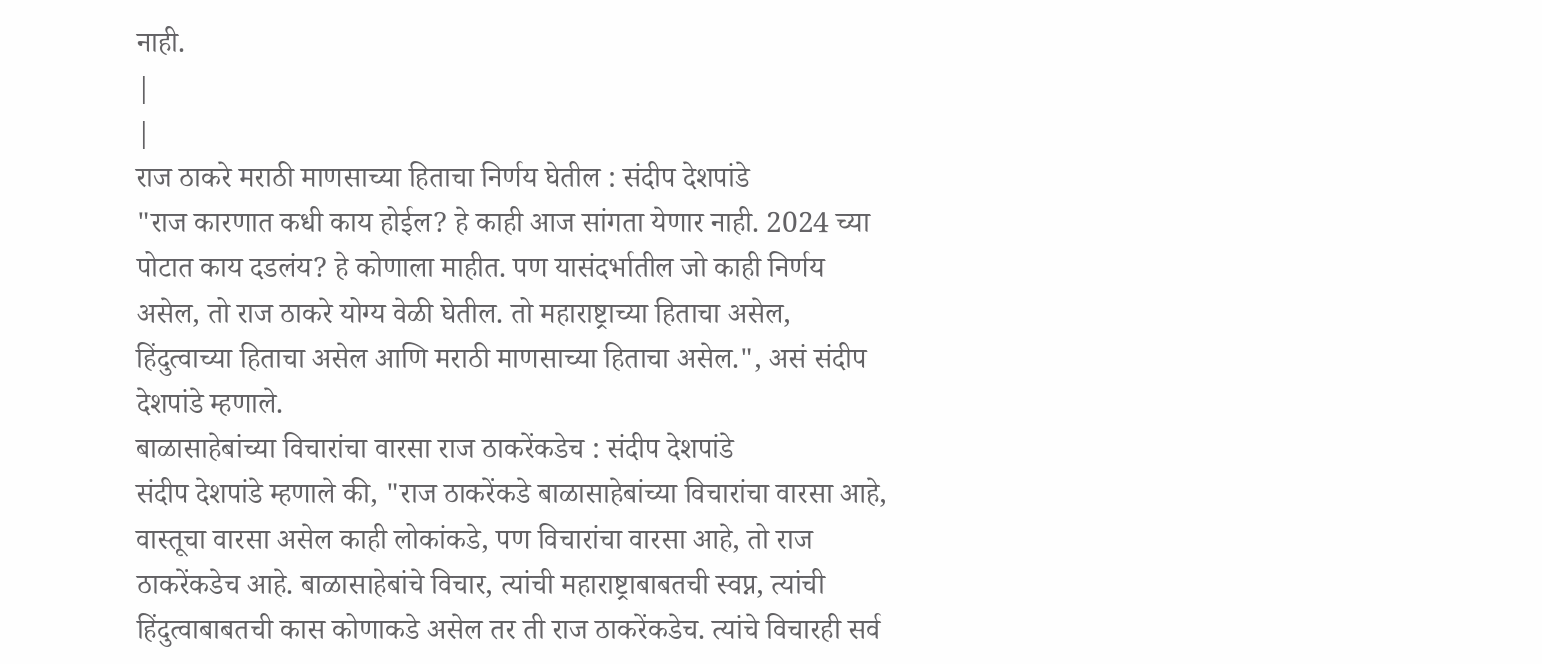नाही.
|
|
राज ठाकरे मराठी माणसाच्या हिताचा निर्णय घेतील : संदीप देशपांडे
"राज कारणात कधी काय होईल? हे काही आज सांगता येणार नाही. 2024 च्या पोटात काय दडलंय? हे कोणाला माहीत. पण यासंदर्भातील जो काही निर्णय असेल, तो राज ठाकरे योग्य वेळी घेतील. तो महाराष्ट्राच्या हिताचा असेल, हिंदुत्वाच्या हिताचा असेल आणि मराठी माणसाच्या हिताचा असेल.", असं संदीप देशपांडे म्हणाले.
बाळासाहेबांच्या विचारांचा वारसा राज ठाकरेंकडेच : संदीप देशपांडे
संदीप देशपांडे म्हणाले की, "राज ठाकरेंकडे बाळासाहेबांच्या विचारांचा वारसा आहे, वास्तूचा वारसा असेल काही लोकांकडे, पण विचारांचा वारसा आहे, तो राज ठाकरेंकडेच आहे. बाळासाहेबांचे विचार, त्यांची महाराष्ट्राबाबतची स्वप्न, त्यांची हिंदुत्वाबाबतची कास कोणाकडे असेल तर ती राज ठाकरेंकडेच. त्यांचे विचारही सर्व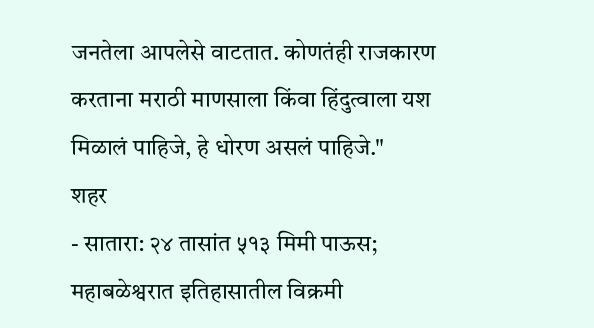जनतेला आपलेसे वाटतात. कोणतंही राजकारण करताना मराठी माणसाला किंवा हिंदुत्वाला यश मिळालं पाहिजे, हे धोरण असलं पाहिजे."
शहर
- सातारा: २४ तासांत ५१३ मिमी पाऊस; महाबळेश्वरात इतिहासातील विक्रमी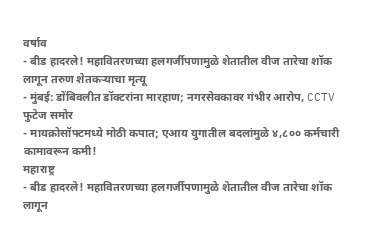वर्षाव
- बीड हादरले! महावितरणच्या हलगर्जीपणामुळे शेतातील वीज तारेचा शॉक लागून तरुण शेतकऱ्याचा मृत्यू
- मुंबई: डोंबिवलीत डॉक्टरांना मारहाण; नगरसेवकावर गंभीर आरोप, CCTV फुटेज समोर
- मायक्रोसॉफ्टमध्ये मोठी कपात; एआय युगातील बदलांमुळे ४,८०० कर्मचारी कामावरून कमी!
महाराष्ट्र
- बीड हादरले! महावितरणच्या हलगर्जीपणामुळे शेतातील वीज तारेचा शॉक लागून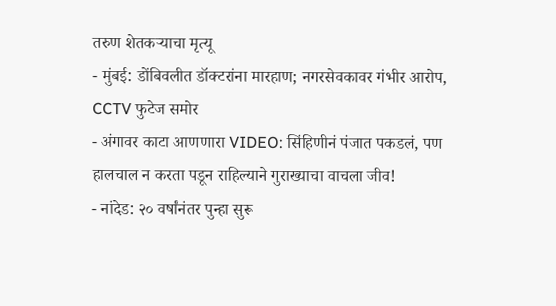तरुण शेतकऱ्याचा मृत्यू
- मुंबई: डोंबिवलीत डॉक्टरांना मारहाण; नगरसेवकावर गंभीर आरोप, CCTV फुटेज समोर
- अंगावर काटा आणणारा VIDEO: सिंहिणीनं पंजात पकडलं, पण हालचाल न करता पडून राहिल्याने गुराख्याचा वाचला जीव!
- नांदेड: २० वर्षांनंतर पुन्हा सुरू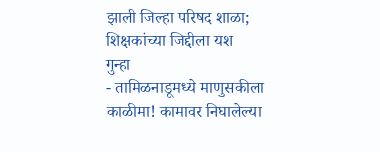झाली जिल्हा परिषद शाळा; शिक्षकांच्या जिद्दीला यश
गुन्हा
- तामिळनाडूमध्ये माणुसकीला काळीमा! कामावर निघालेल्या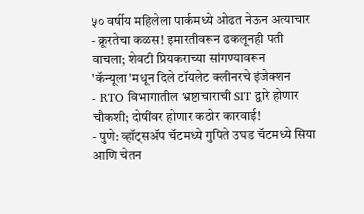५० वर्षीय महिलेला पार्कमध्ये ओढत नेऊन अत्याचार
- क्रूरतेचा कळस! इमारतीवरून ढकलूनही पती वाचला; शेवटी प्रियकराच्या सांगण्यावरून 'कॅन्यूला'मधून दिले टॉयलेट क्लीनरचे इंजेक्शन
- RTO विभागातील भ्रष्टाचाराची SIT द्वारे होणार चौकशी; दोषींवर होणार कठोर कारवाई!
- पुणे: व्हॉट्सॲप चॅटमध्ये गुपिते उघड चॅटमध्ये सिया आणि चेतन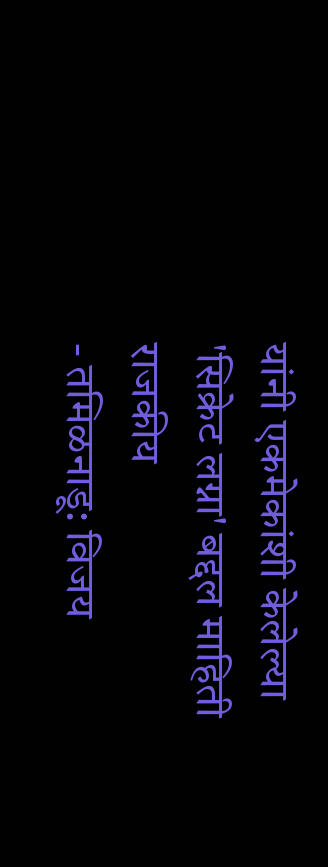यांनी एकमेकांशी केलेल्या 'सिक्रेट लग्ना' बद्दल माहिती
राजकीय
- तमिळनाडू: विजय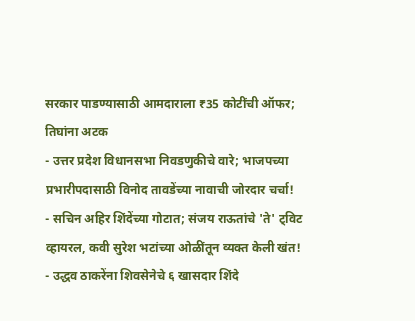सरकार पाडण्यासाठी आमदाराला ₹35 कोटींची ऑफर; तिघांना अटक
- उत्तर प्रदेश विधानसभा निवडणुकीचे वारे; भाजपच्या प्रभारीपदासाठी विनोद तावडेंच्या नावाची जोरदार चर्चा!
- सचिन अहिर शिंदेंच्या गोटात; संजय राऊतांचे 'ते' ट्विट व्हायरल, कवी सुरेश भटांच्या ओळींतून व्यक्त केली खंत!
- उद्धव ठाकरेंना शिवसेनेचे ६ खासदार शिंदे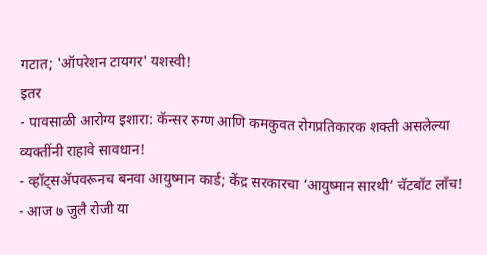गटात; 'ऑपरेशन टायगर' यशस्वी!
इतर
- पावसाळी आरोग्य इशारा: कॅन्सर रुग्ण आणि कमकुवत रोगप्रतिकारक शक्ती असलेल्या व्यक्तींनी राहावे सावधान!
- व्हॉट्सॲपवरूनच बनवा आयुष्मान कार्ड; केंद्र सरकारचा ‘आयुष्मान सारथी’ चॅटबॉट लाँच!
- आज ७ जुलै रोजी या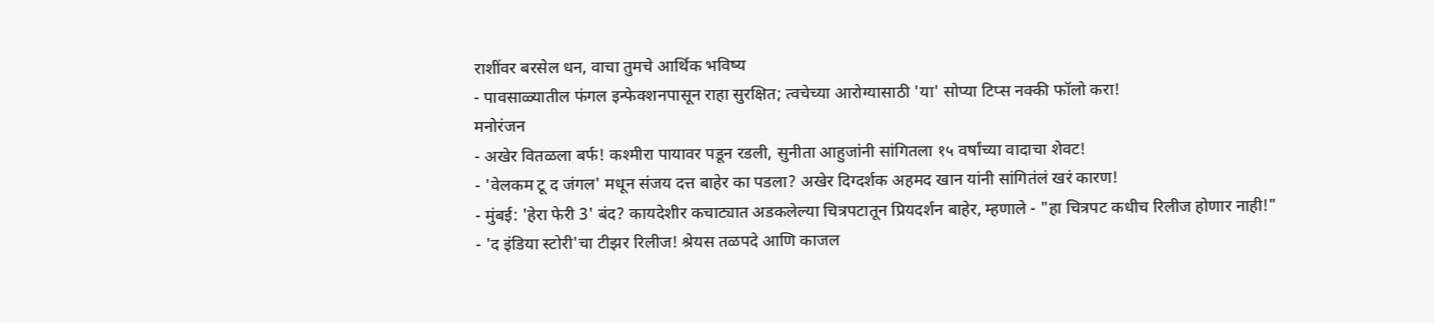राशींवर बरसेल धन, वाचा तुमचे आर्थिक भविष्य
- पावसाळ्यातील फंगल इन्फेक्शनपासून राहा सुरक्षित; त्वचेच्या आरोग्यासाठी 'या' सोप्या टिप्स नक्की फॉलो करा!
मनोरंजन
- अखेर वितळला बर्फ! कश्मीरा पायावर पडून रडली, सुनीता आहुजांनी सांगितला १५ वर्षांच्या वादाचा शेवट!
- 'वेलकम टू द जंगल' मधून संजय दत्त बाहेर का पडला? अखेर दिग्दर्शक अहमद खान यांनी सांगितंलं खरं कारण!
- मुंबई: 'हेरा फेरी 3' बंद? कायदेशीर कचाट्यात अडकलेल्या चित्रपटातून प्रियदर्शन बाहेर, म्हणाले - "हा चित्रपट कधीच रिलीज होणार नाही!"
- 'द इंडिया स्टोरी'चा टीझर रिलीज! श्रेयस तळपदे आणि काजल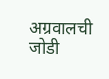अग्रवालची जोडी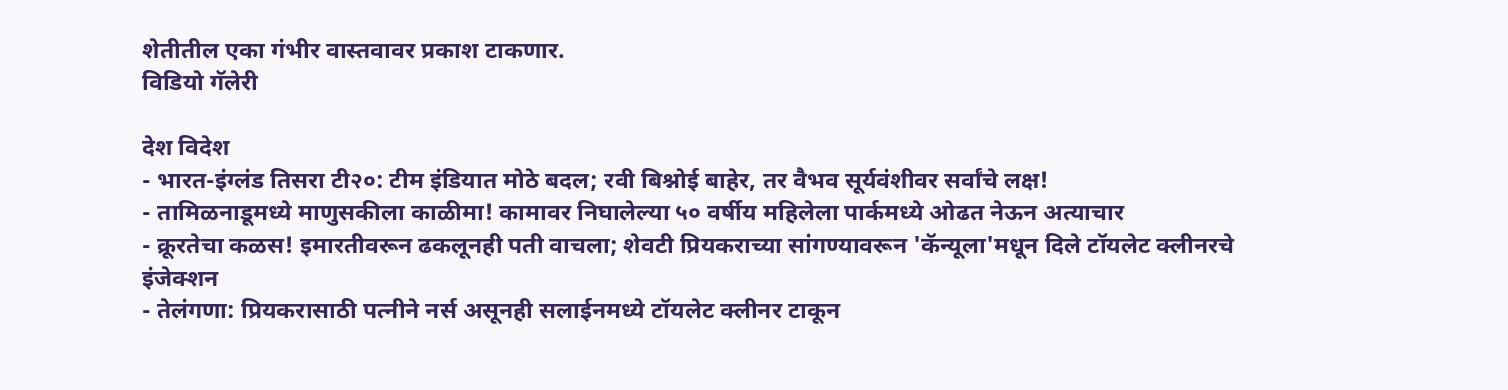शेतीतील एका गंभीर वास्तवावर प्रकाश टाकणार.
विडियो गॅलेरी

देश विदेश
- भारत-इंग्लंड तिसरा टी२०: टीम इंडियात मोठे बदल; रवी बिश्नोई बाहेर, तर वैभव सूर्यवंशीवर सर्वांचे लक्ष!
- तामिळनाडूमध्ये माणुसकीला काळीमा! कामावर निघालेल्या ५० वर्षीय महिलेला पार्कमध्ये ओढत नेऊन अत्याचार
- क्रूरतेचा कळस! इमारतीवरून ढकलूनही पती वाचला; शेवटी प्रियकराच्या सांगण्यावरून 'कॅन्यूला'मधून दिले टॉयलेट क्लीनरचे इंजेक्शन
- तेलंगणा: प्रियकरासाठी पत्नीने नर्स असूनही सलाईनमध्ये टॉयलेट क्लीनर टाकून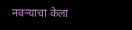नवऱ्याचा केला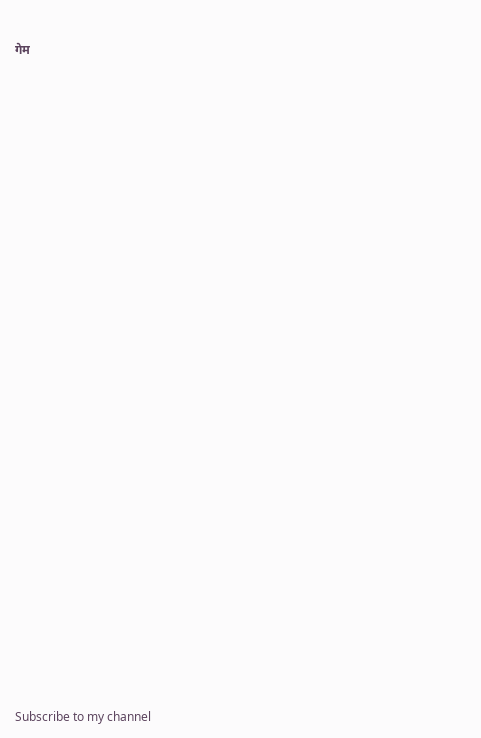गेम




























Subscribe to my channel